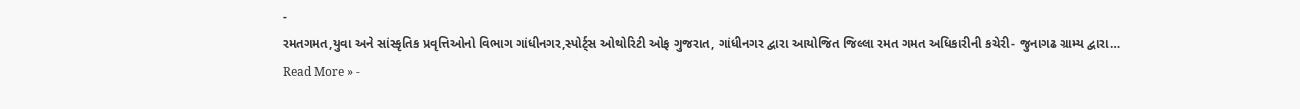-
રમતગમત,યુવા અને સાંસ્કૃતિક પ્રવૃત્તિઓનો વિભાગ ગાંધીનગર,સ્પોર્ટ્સ ઓથોરિટી ઓફ ગુજરાત, ગાંધીનગર દ્વારા આયોજિત જિલ્લા રમત ગમત અધિકારીની કચેરી- જુનાગઢ ગ્રામ્ય દ્વારા…
Read More » -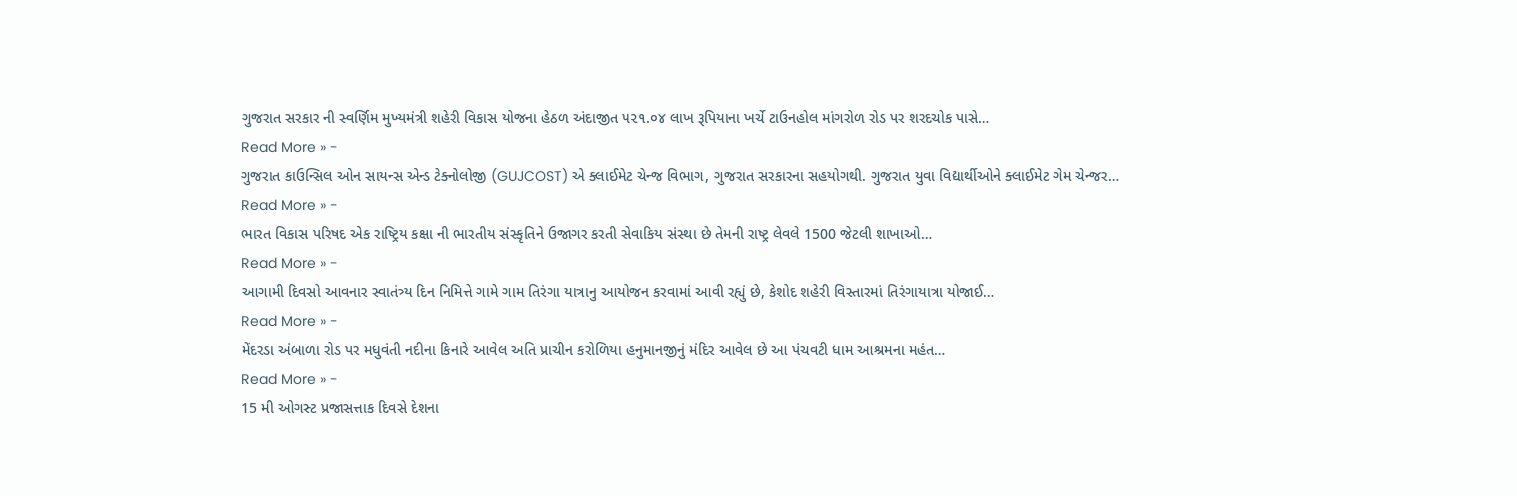ગુજરાત સરકાર ની સ્વર્ણિમ મુખ્યમંત્રી શહેરી વિકાસ યોજના હેઠળ અંદાજીત ૫૨૧.૦૪ લાખ રૂપિયાના ખર્ચે ટાઉનહોલ માંગરોળ રોડ પર શરદચોક પાસે…
Read More » -
ગુજરાત કાઉન્સિલ ઓન સાયન્સ એન્ડ ટેક્નોલોજી (GUJCOST) એ ક્લાઈમેટ ચેન્જ વિભાગ, ગુજરાત સરકારના સહયોગથી. ગુજરાત યુવા વિદ્યાર્થીઓને ક્લાઈમેટ ગેમ ચેન્જર…
Read More » -
ભારત વિકાસ પરિષદ એક રાષ્ટ્રિય કક્ષા ની ભારતીય સંસ્કૃતિને ઉજાગર કરતી સેવાકિય સંસ્થા છે તેમની રાષ્ટ્ર લેવલે 1500 જેટલી શાખાઓ…
Read More » -
આગામી દિવસો આવનાર સ્વાતંત્ર્ય દિન નિમિત્તે ગામે ગામ તિરંગા યાત્રાનુ આયોજન કરવામાં આવી રહ્યું છે, કેશોદ શહેરી વિસ્તારમાં તિરંગાયાત્રા યોજાઈ…
Read More » -
મેંદરડા અંબાળા રોડ પર મધુવંતી નદીના કિનારે આવેલ અતિ પ્રાચીન કરોળિયા હનુમાનજીનું મંદિર આવેલ છે આ પંચવટી ધામ આશ્રમના મહંત…
Read More » -
15 મી ઓગસ્ટ પ્રજાસત્તાક દિવસે દેશના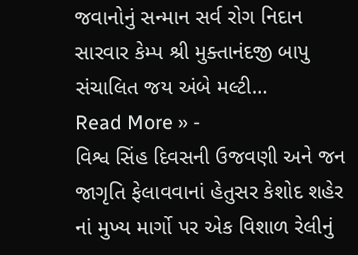જવાનોનું સન્માન સર્વ રોગ નિદાન સારવાર કેમ્પ શ્રી મુક્તાનંદજી બાપુ સંચાલિત જય અંબે મલ્ટી…
Read More » -
વિશ્વ સિંહ દિવસની ઉજવણી અને જન જાગૃતિ ફેલાવવાનાં હેતુસર કેશોદ શહેર નાં મુખ્ય માર્ગો પર એક વિશાળ રેલીનું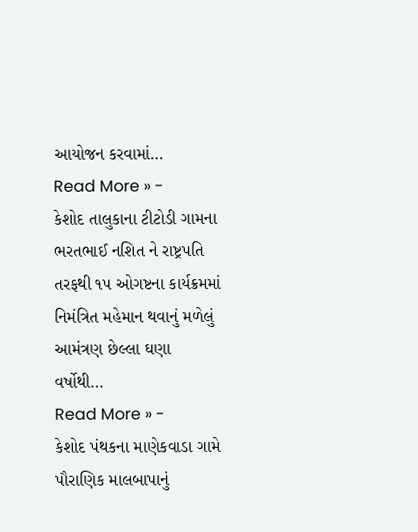આયોજન કરવામાં…
Read More » -
કેશોદ તાલુકાના ટીટોડી ગામના ભરતભાઈ નશિત ને રાષ્ટ્રપતિ તરફથી ૧૫ ઓગષ્ટના કાર્યક્રમમાં નિમંત્રિત મહેમાન થવાનું મળેલું આમંત્રણ છેલ્લા ઘણા વર્ષોથી…
Read More » -
કેશોદ પંથકના માણેકવાડા ગામે પૌરાણિક માલબાપાનું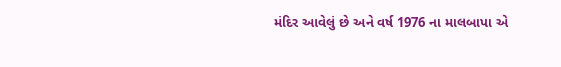મંદિર આવેલું છે અને વર્ષ 1976 ના માલબાપા એ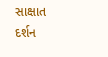સાક્ષાત દર્શન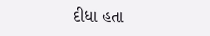દીધા હતા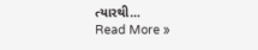ત્યારથી…
Read More »